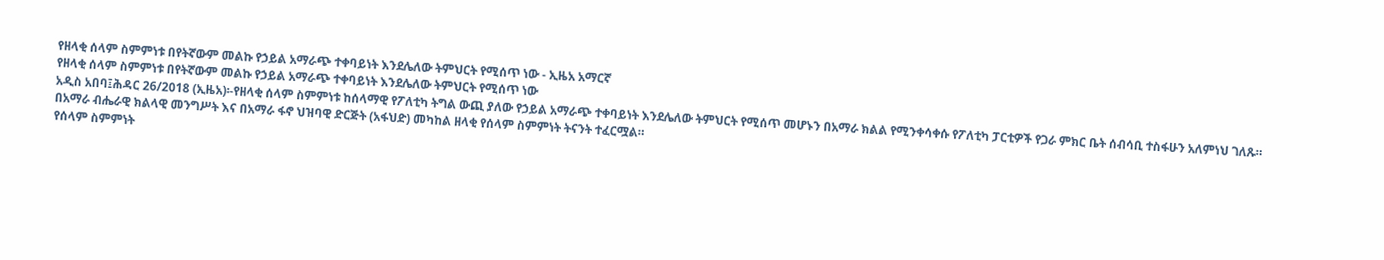የዘላቂ ሰላም ስምምነቱ በየትኛውም መልኩ የኃይል አማራጭ ተቀባይነት እንደሌለው ትምህርት የሚሰጥ ነው - ኢዜአ አማርኛ
የዘላቂ ሰላም ስምምነቱ በየትኛውም መልኩ የኃይል አማራጭ ተቀባይነት እንደሌለው ትምህርት የሚሰጥ ነው
አዲስ አበባ፤ሕዳር 26/2018 (ኢዜአ)፡-የዘላቂ ሰላም ስምምነቱ ከሰላማዊ የፖለቲካ ትግል ውጪ ያለው የኃይል አማራጭ ተቀባይነት እንደሌለው ትምህርት የሚሰጥ መሆኑን በአማራ ክልል የሚንቀሳቀሱ የፖለቲካ ፓርቲዎች የጋራ ምክር ቤት ሰብሳቢ ተስፋሁን አለምነህ ገለጹ።
በአማራ ብሔራዊ ክልላዊ መንግሥት እና በአማራ ፋኖ ህዝባዊ ድርጅት (አፋህድ) መካከል ዘላቂ የሰላም ስምምነት ትናንት ተፈርሟል።
የሰላም ስምምነት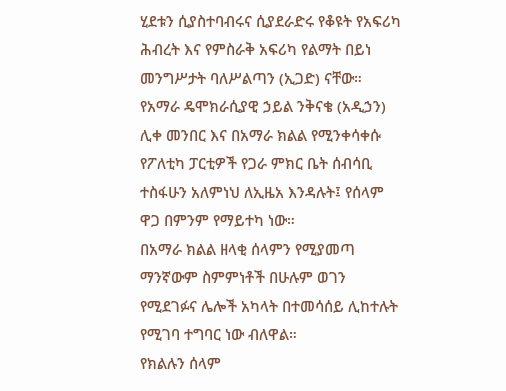ሂደቱን ሲያስተባብሩና ሲያደራድሩ የቆዩት የአፍሪካ ሕብረት እና የምስራቅ አፍሪካ የልማት በይነ መንግሥታት ባለሥልጣን (ኢጋድ) ናቸው።
የአማራ ዴሞክራሲያዊ ኃይል ንቅናቄ (አዲኃን) ሊቀ መንበር እና በአማራ ክልል የሚንቀሳቀሱ የፖለቲካ ፓርቲዎች የጋራ ምክር ቤት ሰብሳቢ ተስፋሁን አለምነህ ለኢዜአ እንዳሉት፤ የሰላም ዋጋ በምንም የማይተካ ነው።
በአማራ ክልል ዘላቂ ሰላምን የሚያመጣ ማንኛውም ስምምነቶች በሁሉም ወገን የሚደገፉና ሌሎች አካላት በተመሳሰይ ሊከተሉት የሚገባ ተግባር ነው ብለዋል።
የክልሉን ሰላም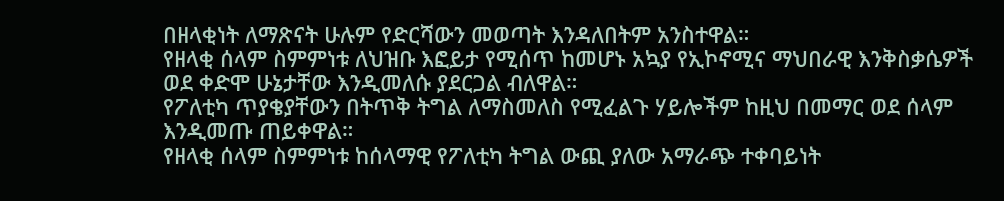በዘላቂነት ለማጽናት ሁሉም የድርሻውን መወጣት እንዳለበትም አንስተዋል።
የዘላቂ ሰላም ስምምነቱ ለህዝቡ እፎይታ የሚሰጥ ከመሆኑ አኳያ የኢኮኖሚና ማህበራዊ እንቅስቃሴዎች ወደ ቀድሞ ሁኔታቸው እንዲመለሱ ያደርጋል ብለዋል።
የፖለቲካ ጥያቄያቸውን በትጥቅ ትግል ለማስመለስ የሚፈልጉ ሃይሎችም ከዚህ በመማር ወደ ሰላም እንዲመጡ ጠይቀዋል።
የዘላቂ ሰላም ስምምነቱ ከሰላማዊ የፖለቲካ ትግል ውጪ ያለው አማራጭ ተቀባይነት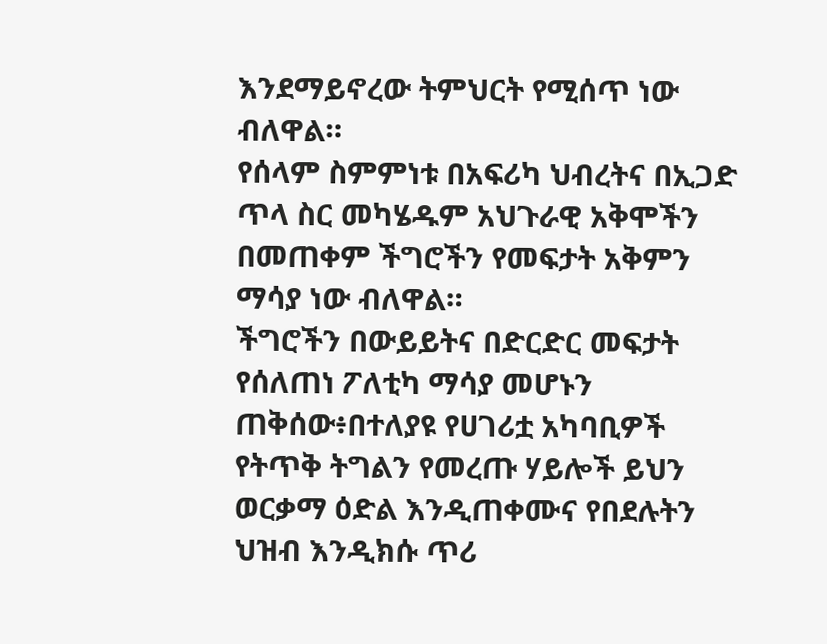እንደማይኖረው ትምህርት የሚሰጥ ነው ብለዋል።
የሰላም ስምምነቱ በአፍሪካ ህብረትና በኢጋድ ጥላ ስር መካሄዱም አህጉራዊ አቅሞችን በመጠቀም ችግሮችን የመፍታት አቅምን ማሳያ ነው ብለዋል።
ችግሮችን በውይይትና በድርድር መፍታት የሰለጠነ ፖለቲካ ማሳያ መሆኑን ጠቅሰው፥በተለያዩ የሀገሪቷ አካባቢዎች የትጥቅ ትግልን የመረጡ ሃይሎች ይህን ወርቃማ ዕድል እንዲጠቀሙና የበደሉትን ህዝብ እንዲክሱ ጥሪ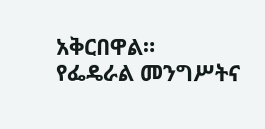አቅርበዋል።
የፌዴራል መንግሥትና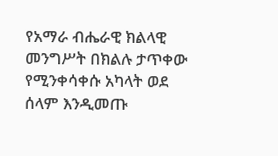የአማራ ብሔራዊ ክልላዊ መንግሥት በክልሉ ታጥቀው የሚንቀሳቀሱ አካላት ወደ ሰላም እንዲመጡ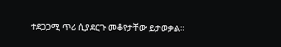ተደጋጋሚ ጥሪ ሲያደርጉ መቆየታቸው ይታወቃል።